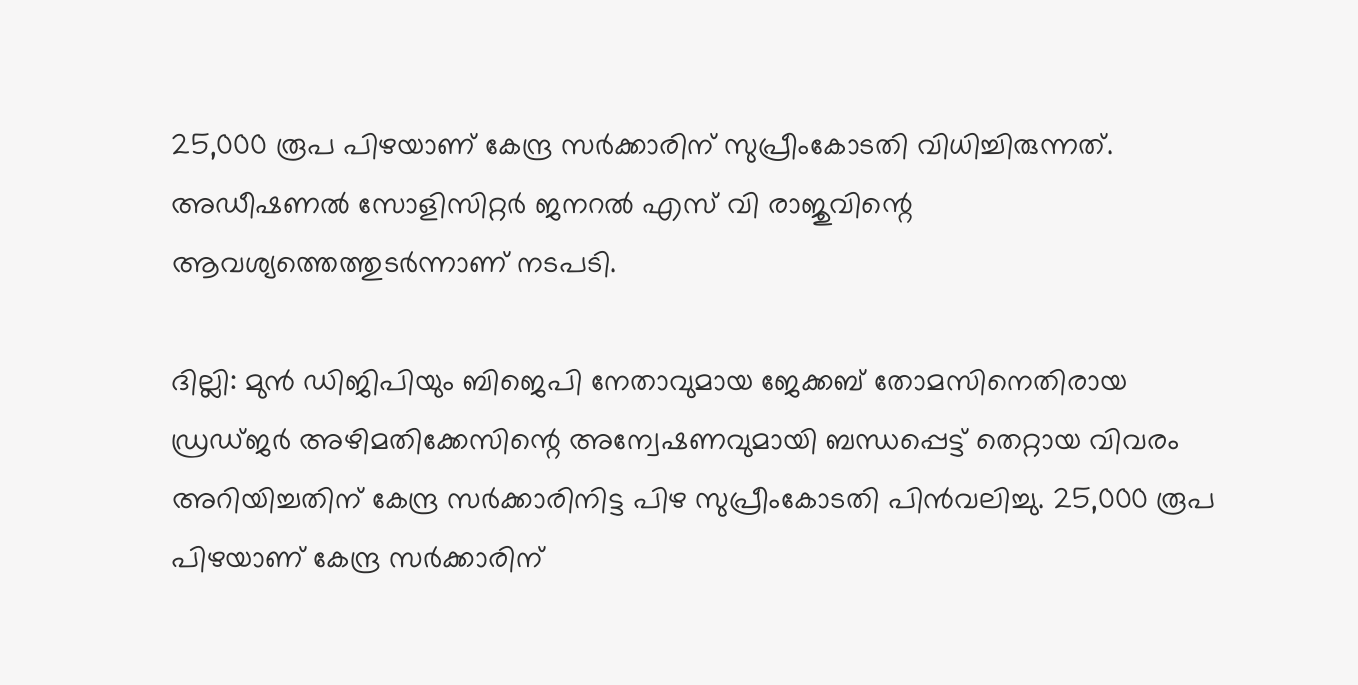25,000 രൂപ പിഴയാണ് കേന്ദ്ര സർക്കാരിന് സുപ്രീംകോടതി വിധിച്ചിരുന്നത്. അഡീഷണൽ സോളിസിറ്റർ ജനറൽ എസ് വി രാജുവിന്റെ ആവശ്യത്തെത്തുടർന്നാണ് നടപടി.

ദില്ലി: മുൻ ഡിജിപിയും ബിജെപി നേതാവുമായ ജേക്കബ് തോമസിനെതിരായ ഡ്രഡ്ജർ അഴിമതിക്കേസിന്റെ അന്വേഷണവുമായി ബന്ധപ്പെട്ട് തെറ്റായ വിവരം അറിയിച്ചതിന് കേന്ദ്ര സർക്കാരിനിട്ട പിഴ സുപ്രീംകോടതി പിൻവലിച്ചു. 25,000 രൂപ പിഴയാണ് കേന്ദ്ര സർക്കാരിന്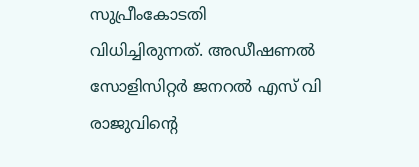സുപ്രീംകോടതി വിധിച്ചിരുന്നത്. അഡീഷണൽ സോളിസിറ്റർ ജനറൽ എസ് വി രാജുവിന്റെ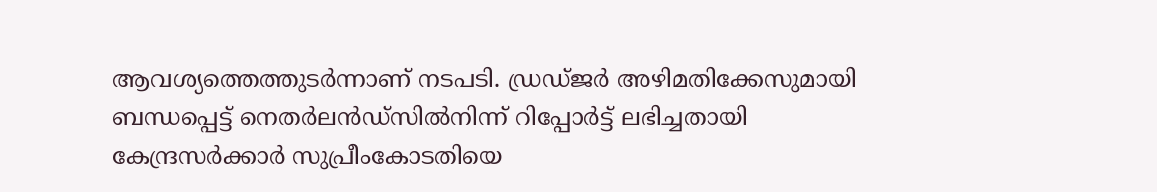ആവശ്യത്തെത്തുടർന്നാണ് നടപടി. ഡ്രഡ്ജർ അഴിമതിക്കേസുമായി ബന്ധപ്പെട്ട് നെതർലൻഡ്‌സിൽനിന്ന് റിപ്പോർട്ട് ലഭിച്ചതായി കേന്ദ്രസർക്കാർ സുപ്രീംകോടതിയെ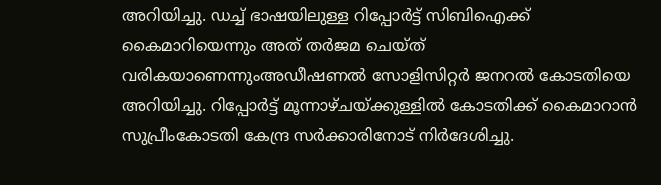അറിയിച്ചു. ഡച്ച് ഭാഷയിലുള്ള റിപ്പോർട്ട് സിബിഐക്ക് കൈമാറിയെന്നും അത് തർജമ ചെയ്ത് വരികയാണെന്നുംഅഡീഷണൽ സോളിസിറ്റർ ജനറൽ കോടതിയെ അറിയിച്ചു. റിപ്പോർട്ട് മൂന്നാഴ്ചയ്ക്കുള്ളിൽ കോടതിക്ക് കൈമാറാൻ സുപ്രീംകോടതി കേന്ദ്ര സർക്കാരിനോട് നിർദേശിച്ചു.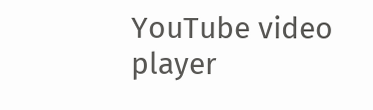YouTube video player